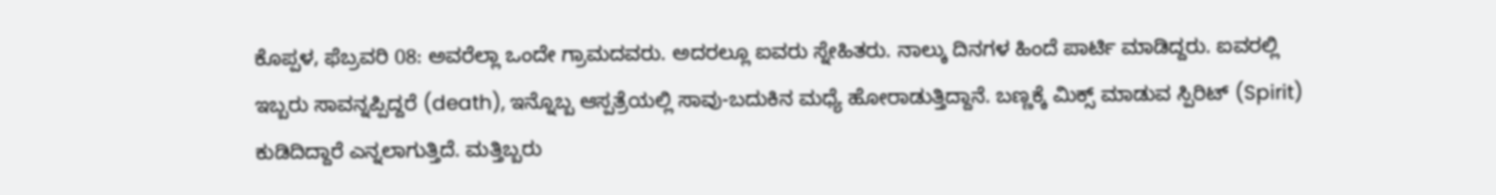ಕೊಪ್ಪಳ, ಫೆಬ್ರವರಿ 08: ಅವರೆಲ್ಲಾ ಒಂದೇ ಗ್ರಾಮದವರು. ಅದರಲ್ಲೂ ಐವರು ಸ್ನೇಹಿತರು. ನಾಲ್ಕು ದಿನಗಳ ಹಿಂದೆ ಪಾರ್ಟಿ ಮಾಡಿದ್ದರು. ಐವರಲ್ಲಿ ಇಬ್ಬರು ಸಾವನ್ನಪ್ಪಿದ್ದರೆ (death), ಇನ್ನೊಬ್ಬ ಆಸ್ಪತ್ರೆಯಲ್ಲಿ ಸಾವು-ಬದುಕಿನ ಮಧ್ಯೆ ಹೋರಾಡುತ್ತಿದ್ದಾನೆ. ಬಣ್ಣಕ್ಕೆ ಮಿಕ್ಸ್ ಮಾಡುವ ಸ್ಪಿರಿಟ್ (Spirit) ಕುಡಿದಿದ್ದಾರೆ ಎನ್ನಲಾಗುತ್ತಿದೆ. ಮತ್ತಿಬ್ಬರು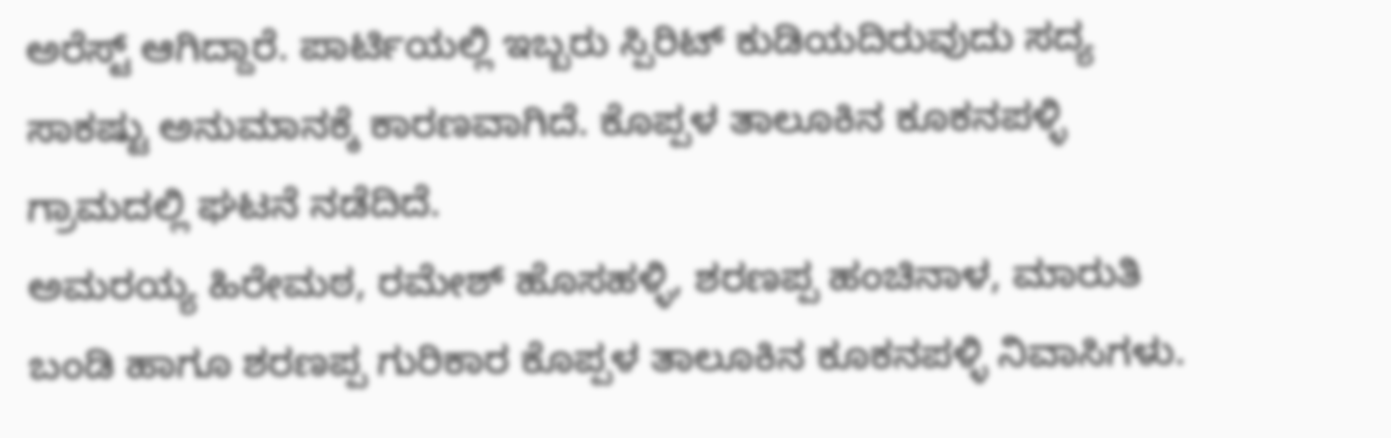ಅರೆಸ್ಟ್ ಆಗಿದ್ದಾರೆ. ಪಾರ್ಟಿಯಲ್ಲಿ ಇಬ್ಬರು ಸ್ಪಿರಿಟ್ ಕುಡಿಯದಿರುವುದು ಸದ್ಯ ಸಾಕಷ್ಟು ಅನುಮಾನಕ್ಕೆ ಕಾರಣವಾಗಿದೆ. ಕೊಪ್ಪಳ ತಾಲೂಕಿನ ಕೂಕನಪಳ್ಳಿ ಗ್ರಾಮದಲ್ಲಿ ಘಟನೆ ನಡೆದಿದೆ.
ಅಮರಯ್ಯ ಹಿರೇಮಠ, ರಮೇಶ್ ಹೊಸಹಳ್ಳಿ, ಶರಣಪ್ಪ ಹಂಚಿನಾಳ, ಮಾರುತಿ ಬಂಡಿ ಹಾಗೂ ಶರಣಪ್ಪ ಗುರಿಕಾರ ಕೊಪ್ಪಳ ತಾಲೂಕಿನ ಕೂಕನಪಳ್ಳಿ ನಿವಾಸಿಗಳು.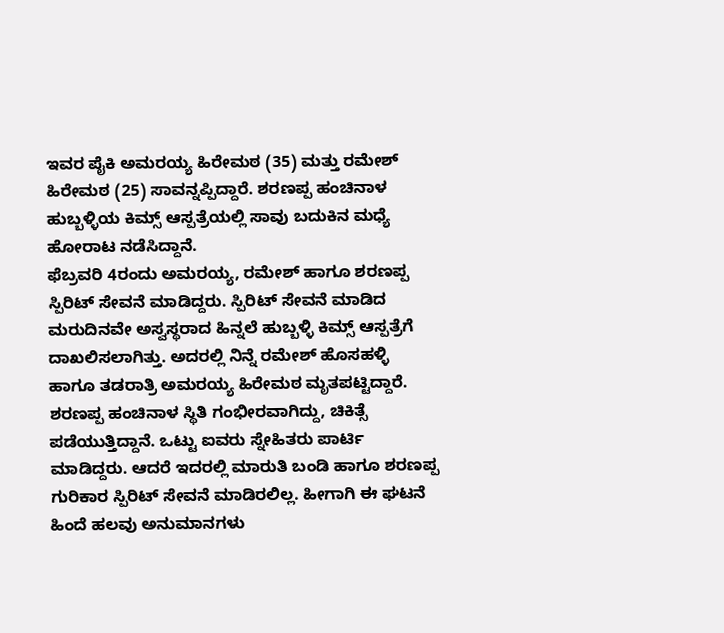ಇವರ ಪೈಕಿ ಅಮರಯ್ಯ ಹಿರೇಮಠ (35) ಮತ್ತು ರಮೇಶ್ ಹಿರೇಮಠ (25) ಸಾವನ್ನಪ್ಪಿದ್ದಾರೆ. ಶರಣಪ್ಪ ಹಂಚಿನಾಳ ಹುಬ್ಬಳ್ಳಿಯ ಕಿಮ್ಸ್ ಆಸ್ಪತ್ರೆಯಲ್ಲಿ ಸಾವು ಬದುಕಿನ ಮಧ್ಯೆ ಹೋರಾಟ ನಡೆಸಿದ್ದಾನೆ.
ಫೆಬ್ರವರಿ 4ರಂದು ಅಮರಯ್ಯ, ರಮೇಶ್ ಹಾಗೂ ಶರಣಪ್ಪ ಸ್ಪಿರಿಟ್ ಸೇವನೆ ಮಾಡಿದ್ದರು. ಸ್ಪಿರಿಟ್ ಸೇವನೆ ಮಾಡಿದ ಮರುದಿನವೇ ಅಸ್ವಸ್ಥರಾದ ಹಿನ್ನಲೆ ಹುಬ್ಬಳ್ಳಿ ಕಿಮ್ಸ್ ಆಸ್ಪತ್ರೆಗೆ ದಾಖಲಿಸಲಾಗಿತ್ತು. ಅದರಲ್ಲಿ ನಿನ್ನೆ ರಮೇಶ್ ಹೊಸಹಳ್ಳಿ ಹಾಗೂ ತಡರಾತ್ರಿ ಅಮರಯ್ಯ ಹಿರೇಮಠ ಮೃತಪಟ್ಟಿದ್ದಾರೆ. ಶರಣಪ್ಪ ಹಂಚಿನಾಳ ಸ್ಥಿತಿ ಗಂಭೀರವಾಗಿದ್ದು, ಚಿಕಿತ್ಸೆ ಪಡೆಯುತ್ತಿದ್ದಾನೆ. ಒಟ್ಟು ಐವರು ಸ್ನೇಹಿತರು ಪಾರ್ಟಿ ಮಾಡಿದ್ದರು. ಆದರೆ ಇದರಲ್ಲಿ ಮಾರುತಿ ಬಂಡಿ ಹಾಗೂ ಶರಣಪ್ಪ ಗುರಿಕಾರ ಸ್ಪಿರಿಟ್ ಸೇವನೆ ಮಾಡಿರಲಿಲ್ಲ. ಹೀಗಾಗಿ ಈ ಘಟನೆ ಹಿಂದೆ ಹಲವು ಅನುಮಾನಗಳು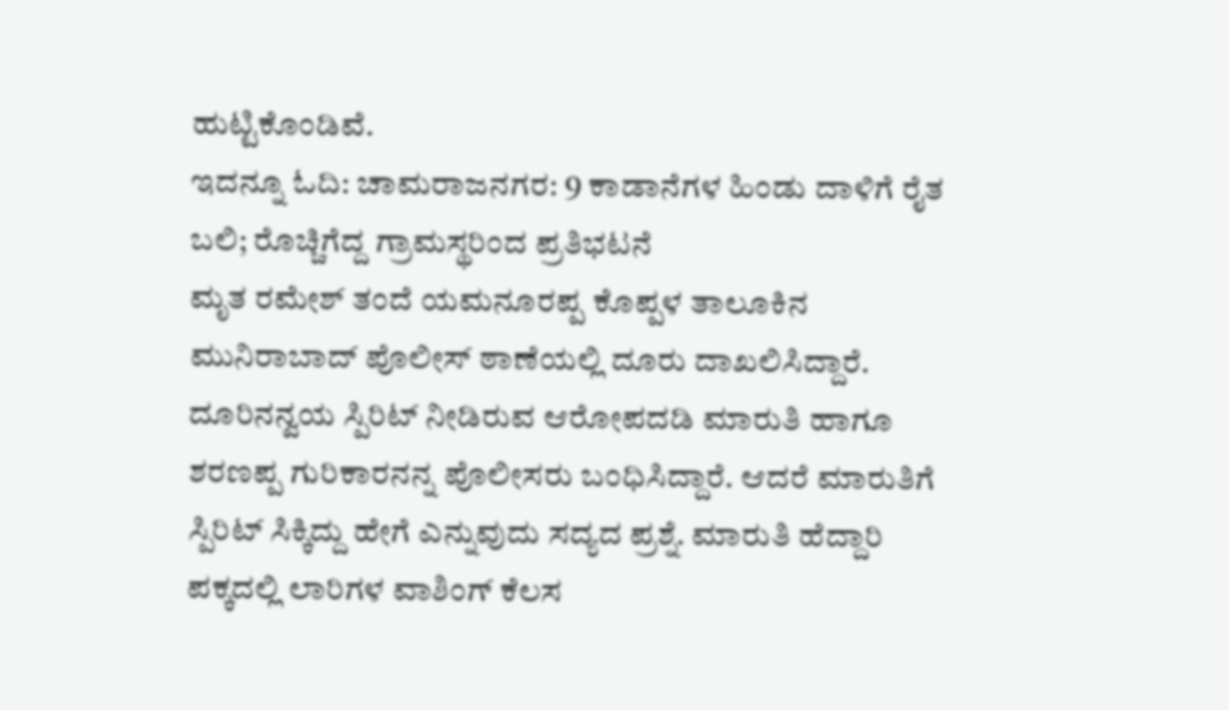ಹುಟ್ಟಿಕೊಂಡಿವೆ.
ಇದನ್ನೂ ಓದಿ: ಚಾಮರಾಜನಗರ: 9 ಕಾಡಾನೆಗಳ ಹಿಂಡು ದಾಳಿಗೆ ರೈತ ಬಲಿ; ರೊಚ್ಚಿಗೆದ್ದ ಗ್ರಾಮಸ್ಥರಿಂದ ಪ್ರತಿಭಟನೆ
ಮೃತ ರಮೇಶ್ ತಂದೆ ಯಮನೂರಪ್ಪ ಕೊಪ್ಪಳ ತಾಲೂಕಿನ ಮುನಿರಾಬಾದ್ ಪೊಲೀಸ್ ಠಾಣೆಯಲ್ಲಿ ದೂರು ದಾಖಲಿಸಿದ್ದಾರೆ. ದೂರಿನನ್ವಯ ಸ್ಪಿರಿಟ್ ನೀಡಿರುವ ಆರೋಪದಡಿ ಮಾರುತಿ ಹಾಗೂ ಶರಣಪ್ಪ ಗುರಿಕಾರನನ್ನ ಪೊಲೀಸರು ಬಂಧಿಸಿದ್ದಾರೆ. ಆದರೆ ಮಾರುತಿಗೆ ಸ್ಪಿರಿಟ್ ಸಿಕ್ಕಿದ್ದು ಹೇಗೆ ಎನ್ನುವುದು ಸದ್ಯದ ಪ್ರಶ್ನೆ. ಮಾರುತಿ ಹೆದ್ದಾರಿ ಪಕ್ಕದಲ್ಲಿ ಲಾರಿಗಳ ವಾಶಿಂಗ್ ಕೆಲಸ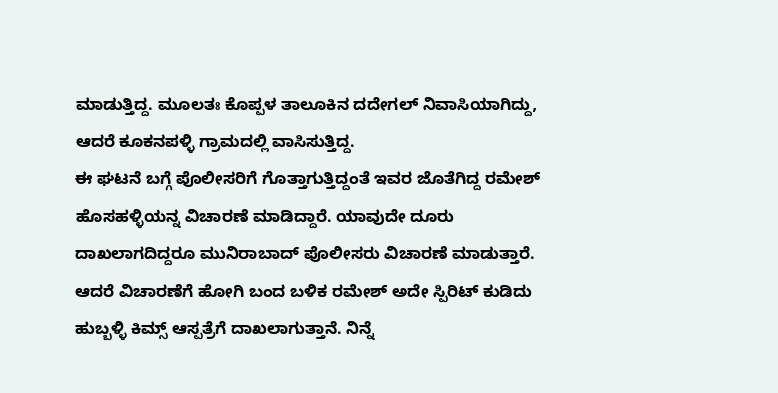ಮಾಡುತ್ತಿದ್ದ. ಮೂಲತಃ ಕೊಪ್ಪಳ ತಾಲೂಕಿನ ದದೇಗಲ್ ನಿವಾಸಿಯಾಗಿದ್ದು, ಆದರೆ ಕೂಕನಪಳ್ಳಿ ಗ್ರಾಮದಲ್ಲಿ ವಾಸಿಸುತ್ತಿದ್ದ.
ಈ ಘಟನೆ ಬಗ್ಗೆ ಪೊಲೀಸರಿಗೆ ಗೊತ್ತಾಗುತ್ತಿದ್ದಂತೆ ಇವರ ಜೊತೆಗಿದ್ದ ರಮೇಶ್ ಹೊಸಹಳ್ಳಿಯನ್ನ ವಿಚಾರಣೆ ಮಾಡಿದ್ದಾರೆ. ಯಾವುದೇ ದೂರು ದಾಖಲಾಗದಿದ್ದರೂ ಮುನಿರಾಬಾದ್ ಪೊಲೀಸರು ವಿಚಾರಣೆ ಮಾಡುತ್ತಾರೆ. ಆದರೆ ವಿಚಾರಣೆಗೆ ಹೋಗಿ ಬಂದ ಬಳಿಕ ರಮೇಶ್ ಅದೇ ಸ್ಪಿರಿಟ್ ಕುಡಿದು ಹುಬ್ಬಳ್ಳಿ ಕಿಮ್ಸ್ ಆಸ್ಪತ್ರೆಗೆ ದಾಖಲಾಗುತ್ತಾನೆ. ನಿನ್ನೆ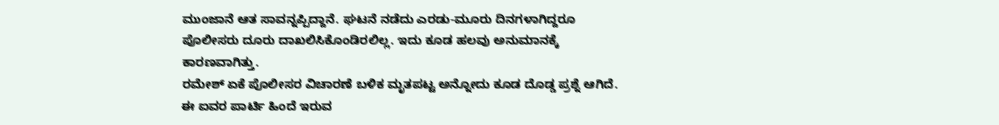ಮುಂಜಾನೆ ಆತ ಸಾವನ್ನಪ್ಪಿದ್ದಾನೆ. ಘಟನೆ ನಡೆದು ಎರಡು-ಮೂರು ದಿನಗಳಾಗಿದ್ದರೂ ಪೊಲೀಸರು ದೂರು ದಾಖಲಿಸಿಕೊಂಡಿರಲಿಲ್ಲ. ಇದು ಕೂಡ ಹಲವು ಅನುಮಾನಕ್ಕೆ ಕಾರಣವಾಗಿತ್ತು.
ರಮೇಶ್ ಏಕೆ ಪೊಲೀಸರ ವಿಚಾರಣೆ ಬಳಿಕ ಮೃತಪಟ್ಟ ಅನ್ನೋದು ಕೂಡ ದೊಡ್ಡ ಪ್ರಶ್ನೆ ಆಗಿದೆ. ಈ ಐವರ ಪಾರ್ಟಿ ಹಿಂದೆ ಇರುವ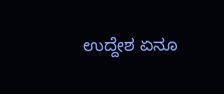ಉದ್ದೇಶ ಏನೂ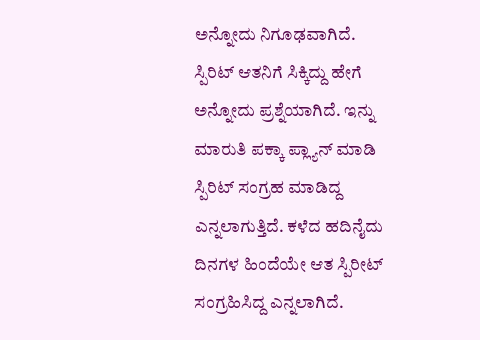ಅನ್ನೋದು ನಿಗೂಢವಾಗಿದೆ. ಸ್ಪಿರಿಟ್ ಆತನಿಗೆ ಸಿಕ್ಕಿದ್ದು ಹೇಗೆ ಅನ್ನೋದು ಪ್ರಶ್ನೆಯಾಗಿದೆ. ಇನ್ನು ಮಾರುತಿ ಪಕ್ಕಾ ಪ್ಲ್ಯಾನ್ ಮಾಡಿ ಸ್ಪಿರಿಟ್ ಸಂಗ್ರಹ ಮಾಡಿದ್ದ ಎನ್ನಲಾಗುತ್ತಿದೆ. ಕಳೆದ ಹದಿನೈದು ದಿನಗಳ ಹಿಂದೆಯೇ ಆತ ಸ್ಪಿರೀಟ್ ಸಂಗ್ರಹಿಸಿದ್ದ ಎನ್ನಲಾಗಿದೆ.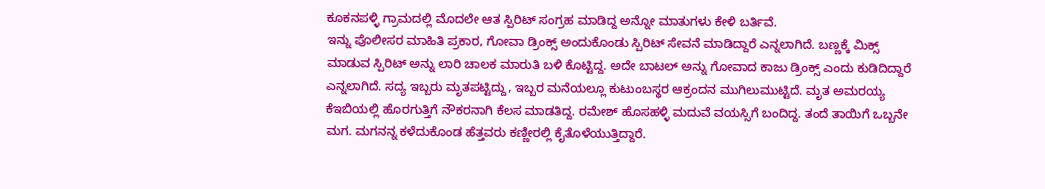ಕೂಕನಪಳ್ಳಿ ಗ್ರಾಮದಲ್ಲಿ ಮೊದಲೇ ಆತ ಸ್ಪಿರಿಟ್ ಸಂಗ್ರಹ ಮಾಡಿದ್ದ ಅನ್ನೋ ಮಾತುಗಳು ಕೇಳಿ ಬರ್ತಿವೆ.
ಇನ್ನು ಪೊಲೀಸರ ಮಾಹಿತಿ ಪ್ರಕಾರ, ಗೋವಾ ಡ್ರಿಂಕ್ಸ್ ಅಂದುಕೊಂಡು ಸ್ಪಿರಿಟ್ ಸೇವನೆ ಮಾಡಿದ್ದಾರೆ ಎನ್ನಲಾಗಿದೆ. ಬಣ್ಣಕ್ಕೆ ಮಿಕ್ಸ್ ಮಾಡುವ ಸ್ಪಿರಿಟ್ ಅನ್ನು ಲಾರಿ ಚಾಲಕ ಮಾರುತಿ ಬಳಿ ಕೊಟ್ಟಿದ್ದ. ಅದೇ ಬಾಟಲ್ ಅನ್ನು ಗೋವಾದ ಕಾಜು ಡ್ರಿಂಕ್ಸ್ ಎಂದು ಕುಡಿದಿದ್ದಾರೆ ಎನ್ನಲಾಗಿದೆ. ಸದ್ಯ ಇಬ್ಬರು ಮೃತಪಟ್ಟಿದ್ದು, ಇಬ್ಬರ ಮನೆಯಲ್ಲೂ ಕುಟುಂಬಸ್ಥರ ಆಕ್ರಂದನ ಮುಗಿಲುಮುಟ್ಟಿದೆ. ಮೃತ ಅಮರಯ್ಯ ಕೆಇಬಿಯಲ್ಲಿ ಹೊರಗುತ್ತಿಗೆ ನೌಕರನಾಗಿ ಕೆಲಸ ಮಾಡತಿದ್ದ. ರಮೇಶ್ ಹೊಸಹಳ್ಳಿ ಮದುವೆ ವಯಸ್ಸಿಗೆ ಬಂದಿದ್ದ. ತಂದೆ ತಾಯಿಗೆ ಒಬ್ಬನೇ ಮಗ. ಮಗನನ್ನ ಕಳೆದುಕೊಂಡ ಹೆತ್ತವರು ಕಣ್ಣೀರಲ್ಲಿ ಕೈತೊಳೆಯುತ್ತಿದ್ದಾರೆ.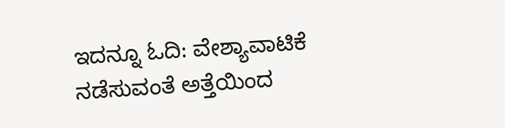ಇದನ್ನೂ ಓದಿ: ವೇಶ್ಯಾವಾಟಿಕೆ ನಡೆಸುವಂತೆ ಅತ್ತೆಯಿಂದ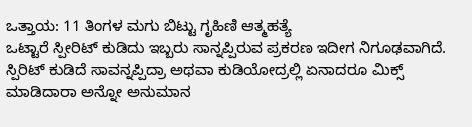ಒತ್ತಾಯ: 11 ತಿಂಗಳ ಮಗು ಬಿಟ್ಟು ಗೃಹಿಣಿ ಆತ್ಮಹತ್ಯೆ
ಒಟ್ಟಾರೆ ಸ್ಪೀರಿಟ್ ಕುಡಿದು ಇಬ್ಬರು ಸಾನ್ನಪ್ಪಿರುವ ಪ್ರಕರಣ ಇದೀಗ ನಿಗೂಢವಾಗಿದೆ. ಸ್ಪಿರಿಟ್ ಕುಡಿದೆ ಸಾವನ್ನಪ್ಪಿದ್ರಾ ಅಥವಾ ಕುಡಿಯೋದ್ರಲ್ಲಿ ಏನಾದರೂ ಮಿಕ್ಸ್ ಮಾಡಿದಾರಾ ಅನ್ನೋ ಅನುಮಾನ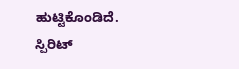ಹುಟ್ಟಿಕೊಂಡಿದೆ. ಸ್ಪಿರಿಟ್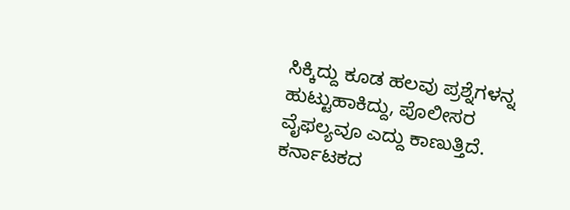ಸಿಕ್ಕಿದ್ದು ಕೂಡ ಹಲವು ಪ್ರಶ್ನೆಗಳನ್ನ ಹುಟ್ಟುಹಾಕಿದ್ದು, ಪೊಲೀಸರ ವೈಫಲ್ಯವೂ ಎದ್ದು ಕಾಣುತ್ತಿದೆ.
ಕರ್ನಾಟಕದ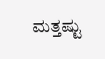ಮತ್ತಷ್ಟು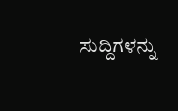ಸುದ್ದಿಗಳನ್ನು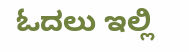ಓದಲು ಇಲ್ಲಿ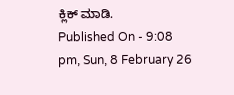ಕ್ಲಿಕ್ ಮಾಡಿ.
Published On - 9:08 pm, Sun, 8 February 26